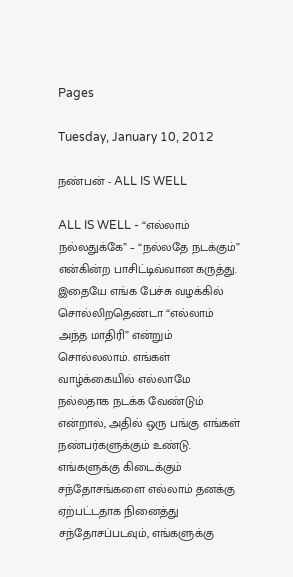Pages

Tuesday, January 10, 2012

நண்பன் - ALL IS WELL

ALL IS WELL - “எல்லாம் நல்லதுக்கே” – “நல்லதே நடக்கும்” என்கின்ற பாசிட்டிவ்வான கருத்து. இதையே எங்க பேச்சு வழக்கில் சொல்லிறதெண்டா “எல்லாம் அந்த மாதிரி” என்றும் சொல்லலாம். எங்கள் வாழ்க்கையில் எல்லாமே நல்லதாக நடக்க வேண்டும் என்றால், அதில் ஒரு பங்கு எங்கள் நண்பர்களுக்கும் உண்டு. எங்களுக்கு கிடைக்கும் சந்தோசங்களை எல்லாம் தனக்கு ஏற்பட்டதாக நினைத்து சந்தோசப்படவும், எங்களுக்கு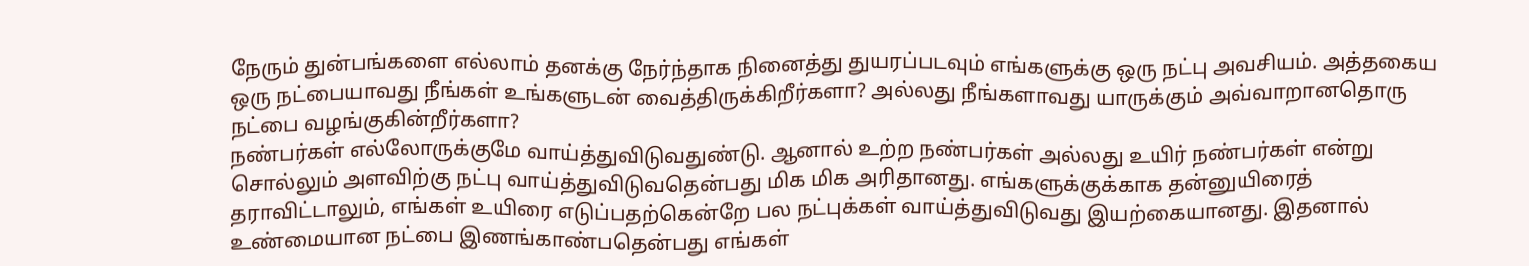நேரும் துன்பங்களை எல்லாம் தனக்கு நேர்ந்தாக நினைத்து துயரப்படவும் எங்களுக்கு ஒரு நட்பு அவசியம். அத்தகைய ஒரு நட்பையாவது நீங்கள் உங்களுடன் வைத்திருக்கிறீர்களா? அல்லது நீங்களாவது யாருக்கும் அவ்வாறானதொரு நட்பை வழங்குகின்றீர்களா?
நண்பர்கள் எல்லோருக்குமே வாய்த்துவிடுவதுண்டு. ஆனால் உற்ற நண்பர்கள் அல்லது உயிர் நண்பர்கள் என்று சொல்லும் அளவிற்கு நட்பு வாய்த்துவிடுவதென்பது மிக மிக அரிதானது. எங்களுக்குக்காக தன்னுயிரைத் தராவிட்டாலும், எங்கள் உயிரை எடுப்பதற்கென்றே பல நட்புக்கள் வாய்த்துவிடுவது இயற்கையானது. இதனால் உண்மையான நட்பை இணங்காண்பதென்பது எங்கள்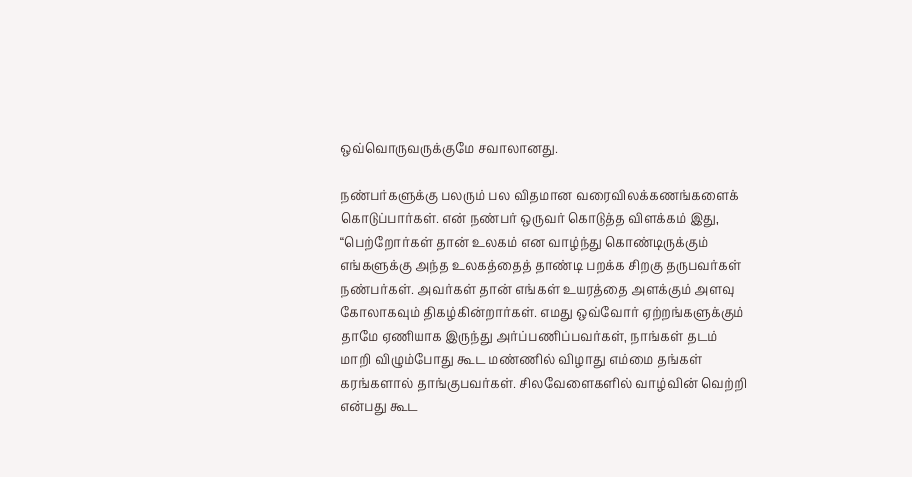ஒவ்வொருவருக்குமே சவாலானது.

நண்பர்களுக்கு பலரும் பல விதமான வரைவிலக்கணங்களைக் கொடுப்பார்கள். என் நண்பர் ஒருவர் கொடுத்த விளக்கம் இது, “பெற்றோர்கள் தான் உலகம் என வாழ்ந்து கொண்டிருக்கும் எங்களுக்கு அந்த உலகத்தைத் தாண்டி பறக்க சிறகு தருபவர்கள் நண்பர்கள். அவர்கள் தான் எங்கள் உயரத்தை அளக்கும் அளவு கோலாகவும் திகழ்கின்றார்கள். எமது ஒவ்வோர் ஏற்றங்களுக்கும் தாமே ஏணியாக இருந்து அர்ப்பணிப்பவர்கள், நாங்கள் தடம் மாறி விழும்போது கூட மண்ணில் விழாது எம்மை தங்கள் கரங்களால் தாங்குபவர்கள். சிலவேளைகளில் வாழ்வின் வெற்றி என்பது கூட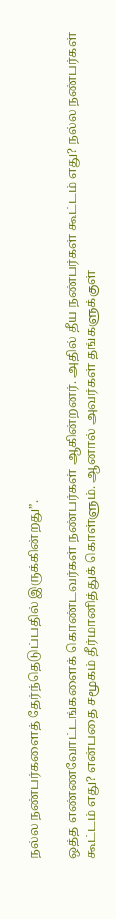நல்ல நண்பர்களைத் தேர்ந்தெடுப்பதில் இருக்கின்றது”.

ஒத்த எண்ணவோட்டங்களைக் கொண்டவர்கள் நண்பர்கள் ஆகின்றனர். அதில் தீய நண்பர்கள் கூட்டம் எது? நல்ல நண்பர்கள் கூட்டம் எது? என்பதை சமூகம் தீர்மானித்துக் கொள்ளும். ஆனால் அவர்கள் தங்களுக்குள்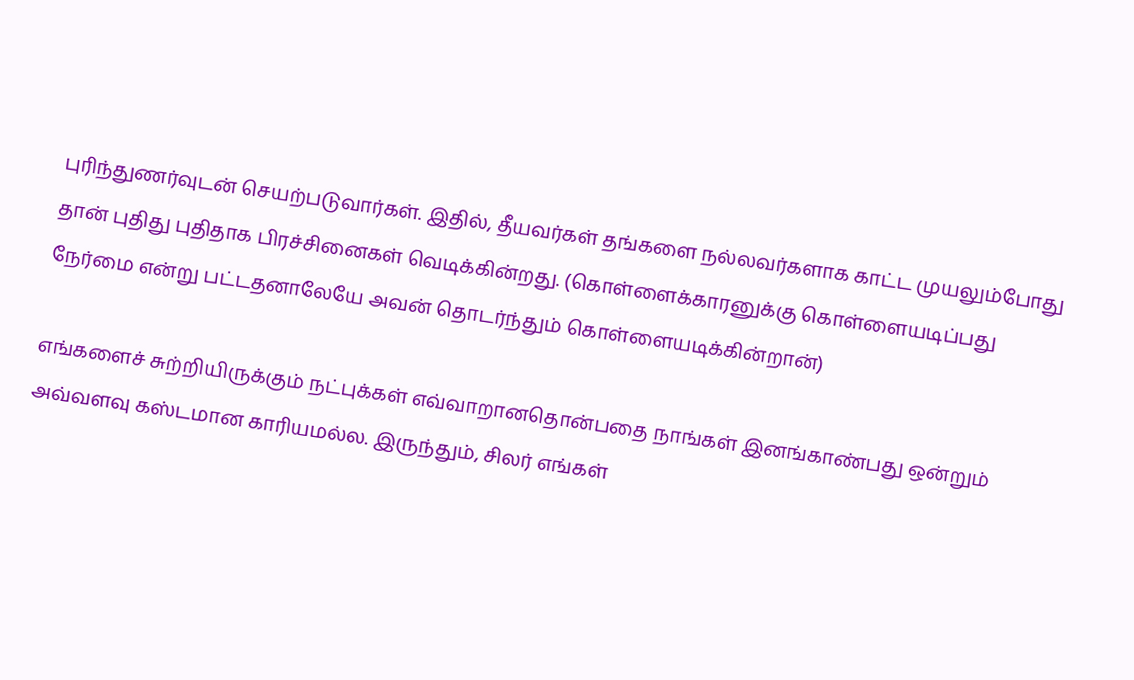புரிந்துணர்வுடன் செயற்படுவார்கள். இதில், தீயவர்கள் தங்களை நல்லவர்களாக காட்ட முயலும்போது தான் புதிது புதிதாக பிரச்சினைகள் வெடிக்கின்றது. (கொள்ளைக்காரனுக்கு கொள்ளையடிப்பது நேர்மை என்று பட்டதனாலேயே அவன் தொடர்ந்தும் கொள்ளையடிக்கின்றான்)

எங்களைச் சுற்றியிருக்கும் நட்புக்கள் எவ்வாறானதொன்பதை நாங்கள் இனங்காண்பது ஒன்றும் அவ்வளவு கஸ்டமான காரியமல்ல. இருந்தும், சிலர் எங்கள்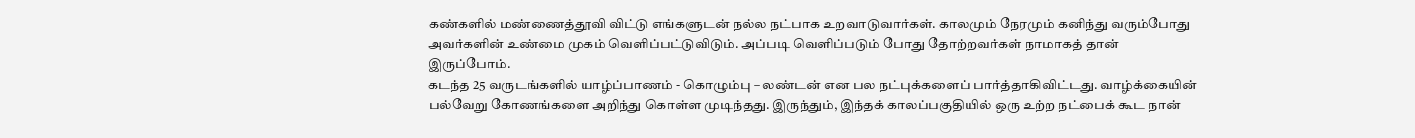கண்களில் மண்ணைத்தூவி விட்டு எங்களுடன் நல்ல நட்பாக உறவாடுவார்கள். காலமும் நேரமும் கனிந்து வரும்போது அவர்களின் உண்மை முகம் வெளிப்பட்டுவிடும். அப்படி வெளிப்படும் போது தோற்றவர்கள் நாமாகத் தான் இருப்போம்.
கடந்த 25 வருடங்களில் யாழ்ப்பாணம் - கொழும்பு – லண்டன் என பல நட்புக்களைப் பார்த்தாகிவிட்டது. வாழ்க்கையின் பல்வேறு கோணங்களை அறிந்து கொள்ள முடிந்தது. இருந்தும், இந்தக் காலப்பகுதியில் ஒரு உற்ற நட்பைக் கூட நான்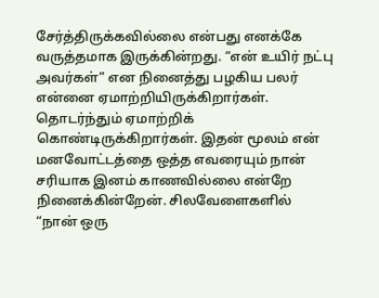சேர்த்திருக்கவில்லை என்பது எனக்கே வருத்தமாக இருக்கின்றது. “என் உயிர் நட்பு அவர்கள்” என நினைத்து பழகிய பலர் என்னை ஏமாற்றியிருக்கிறார்கள். தொடர்ந்தும் ஏமாற்றிக் கொண்டிருக்கிறார்கள். இதன் மூலம் என் மனவோட்டத்தை ஒத்த எவரையும் நான் சரியாக இனம் காணவில்லை என்றே நினைக்கின்றேன். சிலவேளைகளில் “நான் ஒரு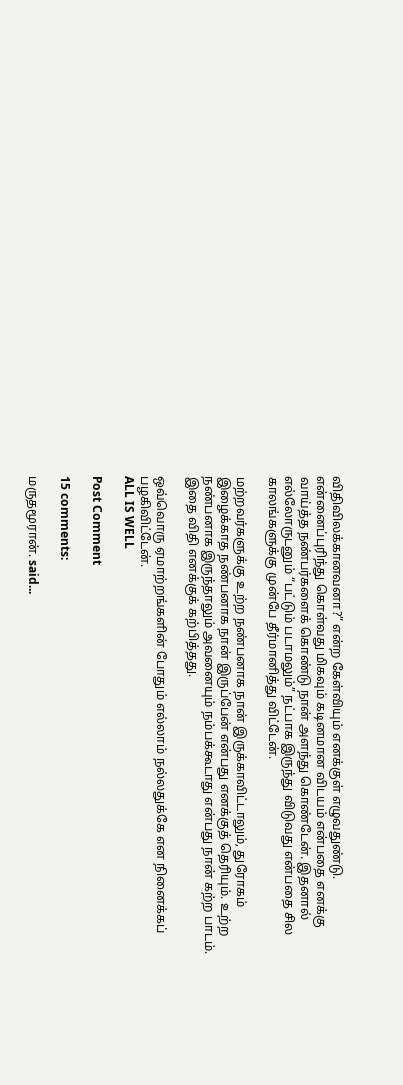விதிவிலக்கானவனா?” என்ற கேள்வியும் எனக்குள் எழுவதுண்டு. என்னைப்புரிந்து கொள்வது மிகவும் கடினமான விடயம் என்பதை எனக்கு வாய்த்த நண்பர்களைக் கொண்டு நான் அளந்து கொண்டேன். இதனால் எல்லோருடனும் “பட்டும் படாமலும்” நட்பாக இருந்து விடுவது என்பதை சில காலங்களுக்கு முன்பே தீர்மானித்து விட்டேன்.

மற்றவர்களுக்கு உற்ற நண்பனாக நான் இருக்காவிட்டாலும், துரோகம் இழைக்காத நண்பனாக நான் இருப்பேன் என்பது எனக்குத் தெரியும். உற்ற நண்பனாக இருந்தாலும் அவனையும் நம்பக்கூடாது என்பது நான் கற்ற பாடம். இதை விதி எனக்குக் கற்பித்தது.

ஒவ்வொரு ஏமாற்றங்களின் போதும் எல்லாம் நல்லதுக்கே என நினைக்கப் பழகிவிட்டேன்.
ALL IS WELL

Post Comment

15 comments:

மருதமூரான். said...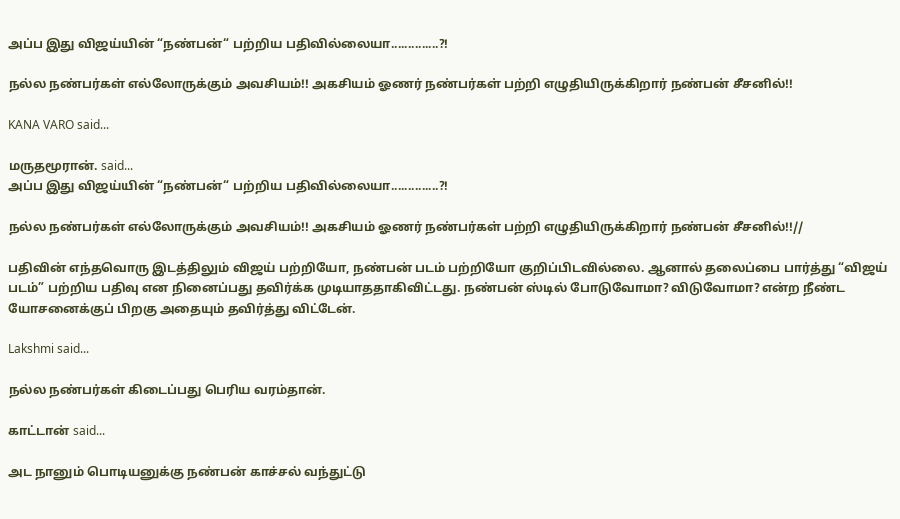அப்ப இது விஜய்யின் “நண்பன்“ பற்றிய பதிவில்லையா..............?!

நல்ல நண்பர்கள் எல்லோருக்கும் அவசியம்!! அகசியம் ஓணர் நண்பர்கள் பற்றி எழுதியிருக்கிறார் நண்பன் சீசனில்!!

KANA VARO said...

மருதமூரான். said...
அப்ப இது விஜய்யின் “நண்பன்“ பற்றிய பதிவில்லையா..............?!

நல்ல நண்பர்கள் எல்லோருக்கும் அவசியம்!! அகசியம் ஓணர் நண்பர்கள் பற்றி எழுதியிருக்கிறார் நண்பன் சீசனில்!!//

பதிவின் எந்தவொரு இடத்திலும் விஜய் பற்றியோ, நண்பன் படம் பற்றியோ குறிப்பிடவில்லை. ஆனால் தலைப்பை பார்த்து “விஜய் படம்” பற்றிய பதிவு என நினைப்பது தவிர்க்க முடியாததாகிவிட்டது. நண்பன் ஸ்டில் போடுவோமா? விடுவோமா? என்ற நீண்ட யோசனைக்குப் பிறகு அதையும் தவிர்த்து விட்டேன்.

Lakshmi said...

நல்ல நண்பர்கள் கிடைப்பது பெரிய வரம்தான்.

காட்டான் said...

அட நானும் பொடியனுக்கு நண்பன் காச்சல் வந்துட்டு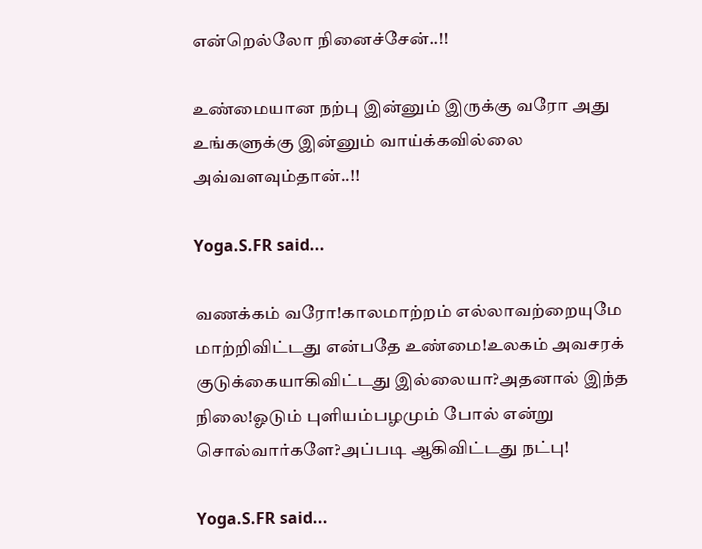என்றெல்லோ நினைச்சேன்..!!

உண்மையான நற்பு இன்னும் இருக்கு வரோ அது உங்களுக்கு இன்னும் வாய்க்கவில்லை அவ்வளவும்தான்..!!

Yoga.S.FR said...

வணக்கம் வரோ!காலமாற்றம் எல்லாவற்றையுமே மாற்றிவிட்டது என்பதே உண்மை!உலகம் அவசரக் குடுக்கையாகிவிட்டது இல்லையா?அதனால் இந்த நிலை!ஓடும் புளியம்பழமும் போல் என்று சொல்வார்களே?அப்படி ஆகிவிட்டது நட்பு!

Yoga.S.FR said...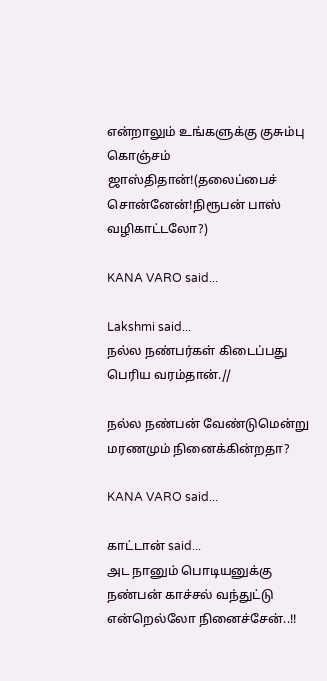என்றாலும் உங்களுக்கு குசும்பு கொஞ்சம் ஜாஸ்திதான்!(தலைப்பைச் சொன்னேன்!நிரூபன் பாஸ் வழிகாட்டலோ?)

KANA VARO said...

Lakshmi said...
நல்ல நண்பர்கள் கிடைப்பது பெரிய வரம்தான்.//

நல்ல நண்பன் வேண்டுமென்று மரணமும் நினைக்கின்றதா?

KANA VARO said...

காட்டான் said...
அட நானும் பொடியனுக்கு நண்பன் காச்சல் வந்துட்டு என்றெல்லோ நினைச்சேன்..!!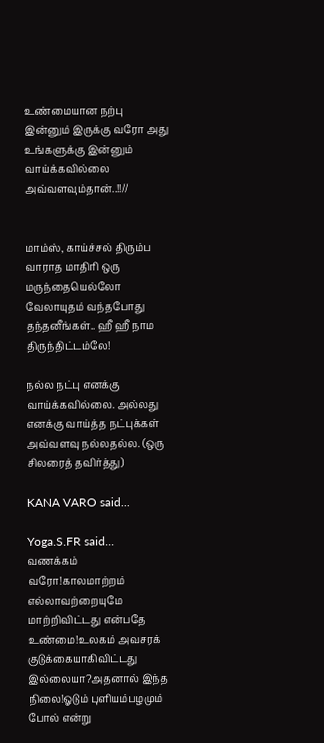உண்மையான நற்பு இன்னும் இருக்கு வரோ அது உங்களுக்கு இன்னும் வாய்க்கவில்லை அவ்வளவும்தான்..!!//


மாம்ஸ், காய்ச்சல் திரும்ப வாராத மாதிரி ஒரு மருந்தையெல்லோ வேலாயுதம் வந்தபோது தந்தனீங்கள்.. ஹீ ஹீ நாம திருந்திட்டம்லே!

நல்ல நட்பு எனக்கு வாய்க்கவில்லை. அல்லது எனக்கு வாய்த்த நட்புக்கள் அவ்வளவு நல்லதல்ல. (ஒரு சிலரைத் தவிர்த்து)

KANA VARO said...

Yoga.S.FR said...
வணக்கம் வரோ!காலமாற்றம் எல்லாவற்றையுமே மாற்றிவிட்டது என்பதே உண்மை!உலகம் அவசரக் குடுக்கையாகிவிட்டது இல்லையா?அதனால் இந்த நிலை!ஓடும் புளியம்பழமும் போல் என்று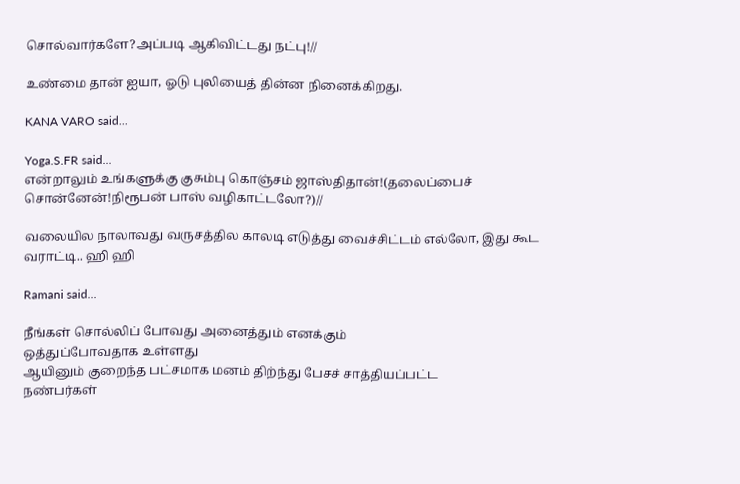சொல்வார்களே?அப்படி ஆகிவிட்டது நட்பு!//

உண்மை தான் ஐயா, ஓடு புலியைத் தின்ன நினைக்கிறது.

KANA VARO said...

Yoga.S.FR said...
என்றாலும் உங்களுக்கு குசும்பு கொஞ்சம் ஜாஸ்திதான்!(தலைப்பைச் சொன்னேன்!நிரூபன் பாஸ் வழிகாட்டலோ?)//

வலையில நாலாவது வருசத்தில காலடி எடுத்து வைச்சிட்டம் எல்லோ, இது கூட வராட்டி.. ஹி ஹி

Ramani said...

நீங்கள் சொல்லிப் போவது அனைத்தும் எனக்கும்
ஒத்துப்போவதாக உள்ளது
ஆயினும் குறைந்த பட்சமாக மனம் திற்ந்து பேசச் சாத்தியப்பட்ட
நண்பர்கள்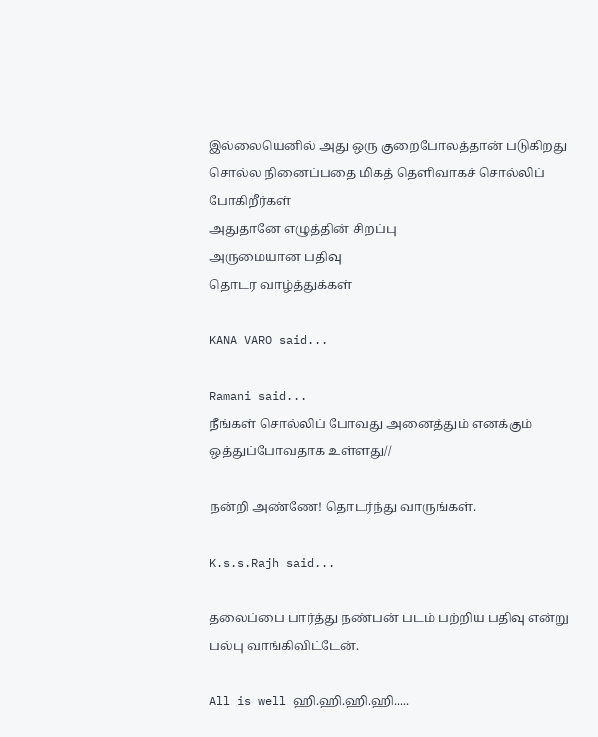இல்லையெனில் அது ஒரு குறைபோலத்தான் படுகிறது
சொல்ல நினைப்பதை மிகத் தெளிவாகச் சொல்லிப் போகிறீர்கள்
அதுதானே எழுத்தின் சிறப்பு
அருமையான பதிவு
தொடர வாழ்த்துக்கள்

KANA VARO said...

Ramani said...
நீங்கள் சொல்லிப் போவது அனைத்தும் எனக்கும்
ஒத்துப்போவதாக உள்ளது//

நன்றி அண்ணே! தொடர்ந்து வாருங்கள்.

K.s.s.Rajh said...

தலைப்பை பார்த்து நண்பன் படம் பற்றிய பதிவு என்று பல்பு வாங்கிவிட்டேன்.

All is well ஹி.ஹி.ஹி.ஹி.....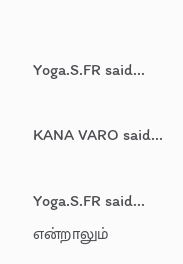Yoga.S.FR said...

KANA VARO said...

Yoga.S.FR said...
என்றாலும்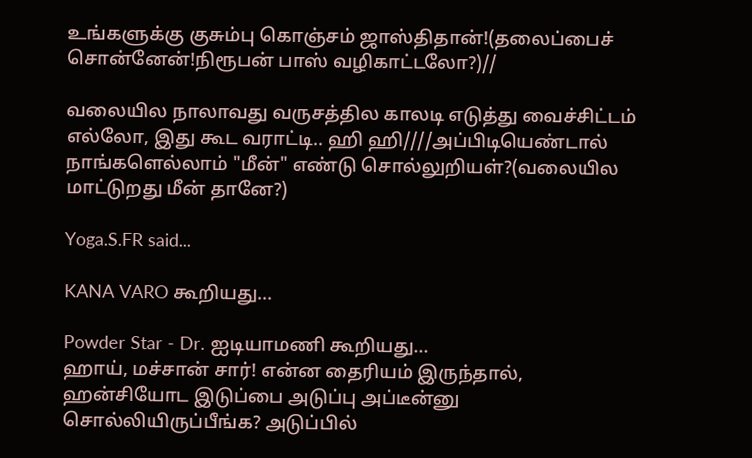உங்களுக்கு குசும்பு கொஞ்சம் ஜாஸ்திதான்!(தலைப்பைச் சொன்னேன்!நிரூபன் பாஸ் வழிகாட்டலோ?)//

வலையில நாலாவது வருசத்தில காலடி எடுத்து வைச்சிட்டம் எல்லோ, இது கூட வராட்டி.. ஹி ஹி////அப்பிடியெண்டால் நாங்களெல்லாம் "மீன்" எண்டு சொல்லுறியள்?(வலையில மாட்டுறது மீன் தானே?)

Yoga.S.FR said...

KANA VARO கூறியது...

Powder Star - Dr. ஐடியாமணி கூறியது...
ஹாய், மச்சான் சார்! என்ன தைரியம் இருந்தால், ஹன்சியோட இடுப்பை அடுப்பு அப்டீன்னு சொல்லியிருப்பீங்க? அடுப்பில்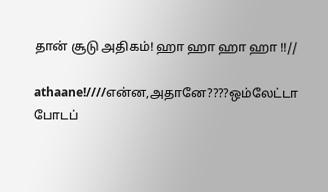தான் சூடு அதிகம்! ஹா ஹா ஹா ஹா !!//

athaane!////என்ன,அதானே????ஒம்லேட்டா போடப்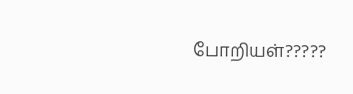போறியள்?????